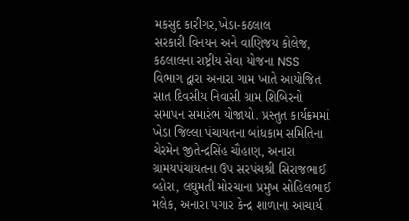મકસુદ કારીગર,ખેડા-કઠલાલ
સરકારી વિનયન અને વાણિજય કોલેજ, કઠલાલના રાષ્ટ્રીય સેવા યોજના NSS વિભાગ દ્વારા અનારા ગામ ખાતે આયોજિત સાત દિવસીય નિવાસી ગ્રામ શિબિરનો સમાપન સમારંભ યોજાયો. પ્રસ્તુત કાર્યક્રમમાં ખેડા જિલ્લા પંચાયતના બાંધકામ સમિતિના ચેરમેન જીતેન્દ્રસિંહ ચૌહાણ, અનારા ગ્રામયપંચાયતના ઉપ સરપંચશ્રી સિરાજભાઈ વ્હોરા, લઘુમતી મોરચાના પ્રમુખ સોહિલભાઈ મલેક, અનારા પગાર કેન્દ્ર શાળાના આચાર્ય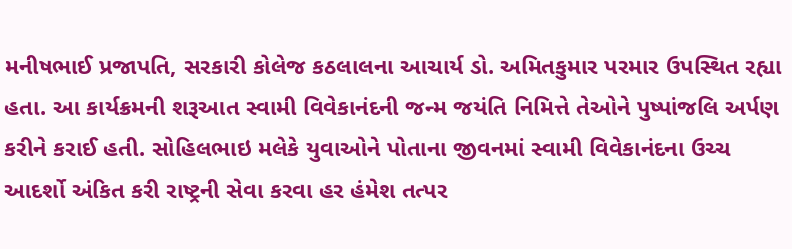મનીષભાઈ પ્રજાપતિ, સરકારી કોલેજ કઠલાલના આચાર્ય ડો. અમિતકુમાર પરમાર ઉપસ્થિત રહ્યા હતા. આ કાર્યક્રમની શરૂઆત સ્વામી વિવેકાનંદની જન્મ જયંતિ નિમિત્તે તેઓને પુષ્પાંજલિ અર્પણ કરીને કરાઈ હતી. સોહિલભાઇ મલેકે યુવાઓને પોતાના જીવનમાં સ્વામી વિવેકાનંદના ઉચ્ચ આદર્શો અંકિત કરી રાષ્ટ્રની સેવા કરવા હર હંમેશ તત્પર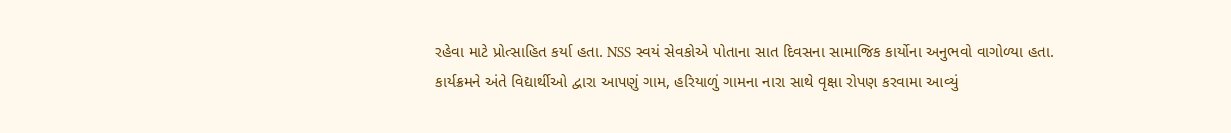રહેવા માટે પ્રોત્સાહિત કર્યા હતા. NSS સ્વયં સેવકોએ પોતાના સાત દિવસના સામાજિક કાર્યોના અનુભવો વાગોળ્યા હતા. કાર્યક્રમને અંતે વિદ્યાર્થીઓ દ્વારા આપણું ગામ, હરિયાળું ગામના નારા સાથે વૃક્ષા રોપણ કરવામા આવ્યું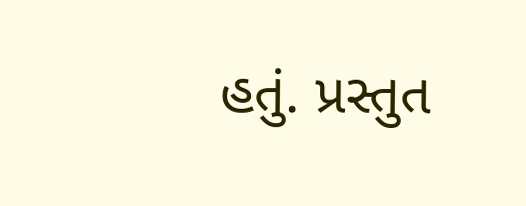હતું. પ્રસ્તુત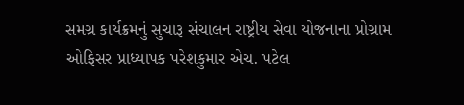સમગ્ર કાર્યક્રમનું સુચારૂ સંચાલન રાષ્ટ્રીય સેવા યોજનાના પ્રોગ્રામ ઓફિસર પ્રાધ્યાપક પરેશકુમાર એચ. પટેલ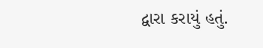દ્વારા કરાયું હતું.